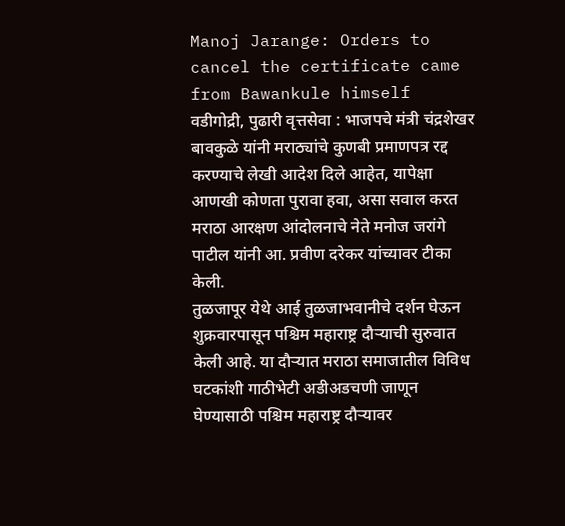Manoj Jarange: Orders to cancel the certificate came from Bawankule himself
वडीगोद्री, पुढारी वृत्तसेवा : भाजपचे मंत्री चंद्रशेखर बावकुळे यांनी मराठ्यांचे कुणबी प्रमाणपत्र रद्द करण्याचे लेखी आदेश दिले आहेत, यापेक्षा आणखी कोणता पुरावा हवा, असा सवाल करत मराठा आरक्षण आंदोलनाचे नेते मनोज जरांगे पाटील यांनी आ. प्रवीण दरेकर यांच्यावर टीका केली.
तुळजापूर येथे आई तुळजाभवानीचे दर्शन घेऊन शुक्रवारपासून पश्चिम महाराष्ट्र दौऱ्याची सुरुवात केली आहे. या दौऱ्यात मराठा समाजातील विविध घटकांशी गाठीभेटी अडीअडचणी जाणून घेण्यासाठी पश्चिम महाराष्ट्र दौऱ्यावर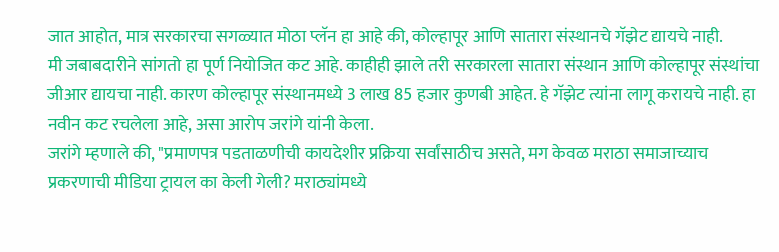जात आहोत, मात्र सरकारचा सगळ्यात मोठा प्लॅन हा आहे की, कोल्हापूर आणि सातारा संस्थानचे गॅझेट द्यायचे नाही.
मी जबाबदारीने सांगतो हा पूर्ण नियोजित कट आहे. काहीही झाले तरी सरकारला सातारा संस्थान आणि कोल्हापूर संस्थांचा जीआर द्यायचा नाही. कारण कोल्हापूर संस्थानमध्ये 3 लाख 85 हजार कुणबी आहेत. हे गॅझेट त्यांना लागू करायचे नाही. हा नवीन कट रचलेला आहे, असा आरोप जरांगे यांनी केला.
जरांगे म्हणाले की, "प्रमाणपत्र पडताळणीची कायदेशीर प्रक्रिया सर्वांसाठीच असते, मग केवळ मराठा समाजाच्याच प्रकरणाची मीडिया ट्रायल का केली गेली? मराठ्यांमध्ये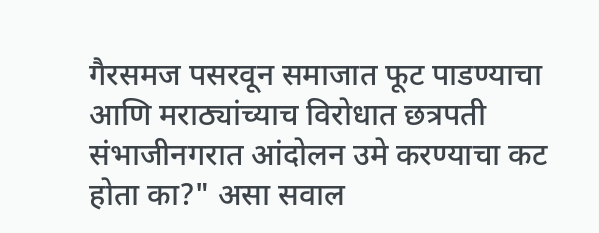गैरसमज पसरवून समाजात फूट पाडण्याचा आणि मराठ्यांच्याच विरोधात छत्रपती संभाजीनगरात आंदोलन उमे करण्याचा कट होता का?" असा सवाल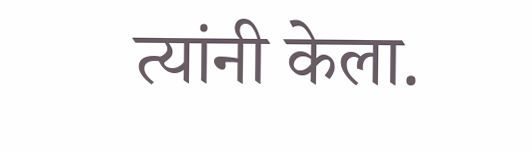त्यांनी केला.